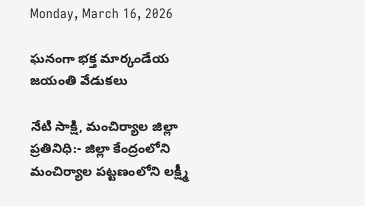Monday, March 16, 2026

ఘనంగా భక్త మార్కండేయ జయంతి వేడుకలు

నేటి సాక్షి, మంచిర్యాల జిల్లా ప్రతినిధి:- జిల్లా కేంద్రంలోని మంచిర్యాల పట్టణంలోని లక్ష్మీ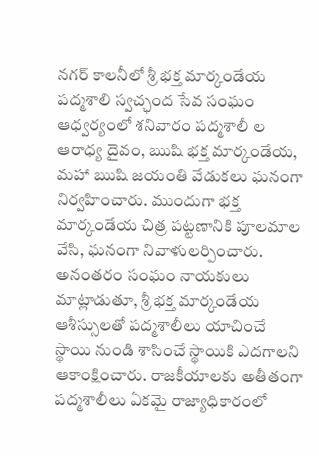నగర్ కాలనీలో శ్రీ భక్త మార్కండేయ పద్మశాలి స్వచ్ఛంద సేవ సంఘం ఆధ్వర్యంలో శనివారం పద్మశాలీ ల ఆరాధ్య దైవం, ఋషి భక్త మార్కండేయ, మహా ఋషి జయంతి వేడుకలు ఘనంగా నిర్వహించారు. ముందుగా భక్త మార్కండేయ చిత్ర పట్టణానికి పూలమాల వేసి, ఘనంగా నివాళులర్పించారు. అనంతరం సంఘం నాయకులు మాట్లాడుతూ, శ్రీ భక్త మార్కండేయ ఆశీస్సులతో పద్మశాలీలు యాచించే స్థాయి నుండి శాసించే స్థాయికి ఎదగాలని ఆకాంక్షించారు. రాజకీయాలకు అతీతంగా పద్మశాలీలు ఏకమై రాజ్యాధికారంలో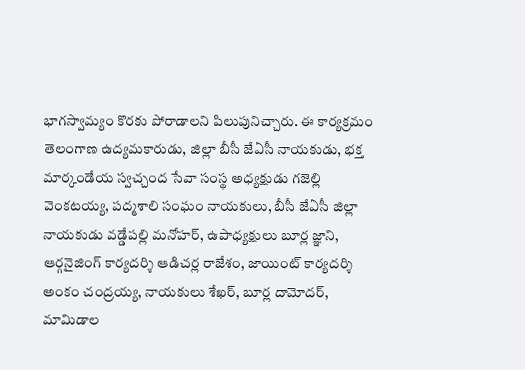భాగస్వామ్యం కొరకు పోరాడాలని పిలుపునిచ్చారు. ఈ కార్యక్రమం తెలంగాణ ఉద్యమకారుడు, జిల్లా బీసీ జేఏసీ నాయకుడు, భక్త మార్కండేయ స్వచ్చంద సేవా సంస్థ అధ్యక్షుడు గజెల్లి వెంకటయ్య, పద్మశాలి సంఘం నాయకులు, బీసీ జేఏసీ జిల్లా నాయకుడు వడ్డేపల్లి మనోహర్, ఉపాధ్యక్షులు బూర్ల జ్ఞాని, ఆర్గనైజింగ్ కార్యదర్శి ఆడిచర్ల రాజేశం, జాయింట్ కార్యదర్శి అంకం చంద్రయ్య, నాయకులు శేఖర్, బూర్ల దామోదర్, మామిడాల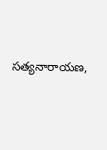సత్యనారాయణ,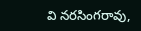వి నరసింగరావు,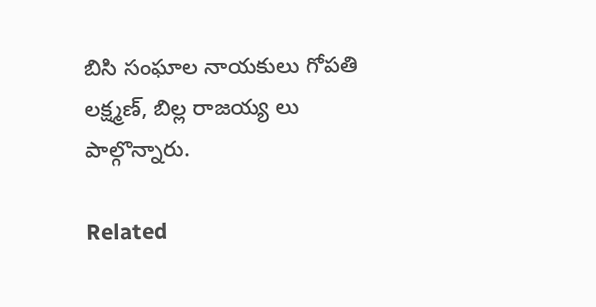బిసి సంఘాల నాయకులు గోపతి లక్ష్మణ్, బిల్ల రాజయ్య లు పాల్గొన్నారు.

Related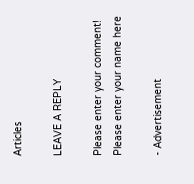Articles

LEAVE A REPLY

Please enter your comment!
Please enter your name here

- Advertisement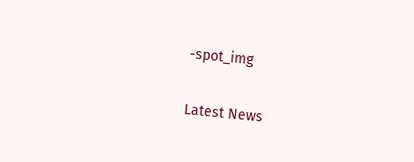-spot_img

Latest News